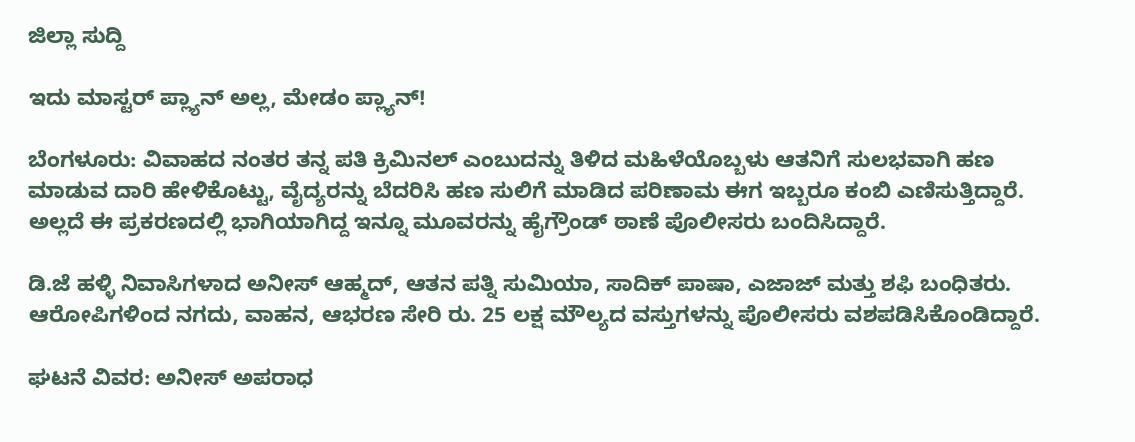ಜಿಲ್ಲಾ ಸುದ್ದಿ

ಇದು ಮಾಸ್ಟರ್ ಪ್ಲ್ಯಾನ್ ಅಲ್ಲ, ಮೇಡಂ ಪ್ಲ್ಯಾನ್!

ಬೆಂಗಳೂರು: ವಿವಾಹದ ನಂತರ ತನ್ನ ಪತಿ ಕ್ರಿಮಿನಲ್ ಎಂಬುದನ್ನು ತಿಳಿದ ಮಹಿಳೆಯೊಬ್ಬಳು ಆತನಿಗೆ ಸುಲಭವಾಗಿ ಹಣ ಮಾಡುವ ದಾರಿ ಹೇಳಿಕೊಟ್ಟು, ವೈದ್ಯರನ್ನು ಬೆದರಿಸಿ ಹಣ ಸುಲಿಗೆ ಮಾಡಿದ ಪರಿಣಾಮ ಈಗ ಇಬ್ಬರೂ ಕಂಬಿ ಎಣಿಸುತ್ತಿದ್ದಾರೆ. ಅಲ್ಲದೆ ಈ ಪ್ರಕರಣದಲ್ಲಿ ಭಾಗಿಯಾಗಿದ್ದ ಇನ್ನೂ ಮೂವರನ್ನು ಹೈಗ್ರೌಂಡ್ ಠಾಣೆ ಪೊಲೀಸರು ಬಂದಿಸಿದ್ದಾರೆ.

ಡಿ.ಜೆ ಹಳ್ಳಿ ನಿವಾಸಿಗಳಾದ ಅನೀಸ್ ಆಹ್ಮದ್, ಆತನ ಪತ್ನಿ ಸುಮಿಯಾ, ಸಾದಿಕ್ ಪಾಷಾ, ಎಜಾಜ್ ಮತ್ತು ಶಫಿ ಬಂಧಿತರು. ಆರೋಪಿಗಳಿಂದ ನಗದು, ವಾಹನ, ಆಭರಣ ಸೇರಿ ರು. 25 ಲಕ್ಷ ಮೌಲ್ಯದ ವಸ್ತುಗಳನ್ನು ಪೊಲೀಸರು ವಶಪಡಿಸಿಕೊಂಡಿದ್ದಾರೆ.

ಘಟನೆ ವಿವರ: ಅನೀಸ್ ಅಪರಾಧ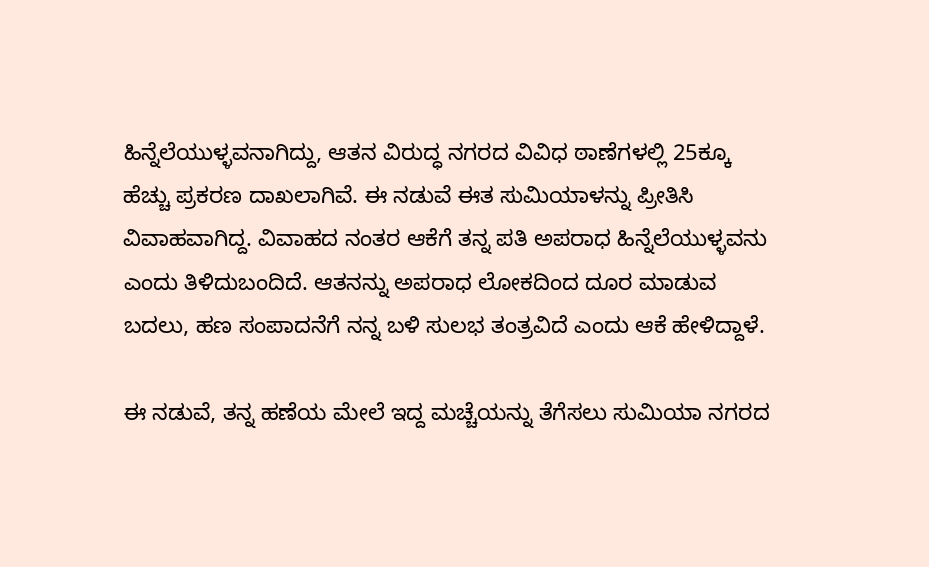ಹಿನ್ನೆಲೆಯುಳ್ಳವನಾಗಿದ್ದು, ಆತನ ವಿರುದ್ಧ ನಗರದ ವಿವಿಧ ಠಾಣೆಗಳಲ್ಲಿ 25ಕ್ಕೂ ಹೆಚ್ಚು ಪ್ರಕರಣ ದಾಖಲಾಗಿವೆ. ಈ ನಡುವೆ ಈತ ಸುಮಿಯಾಳನ್ನು ಪ್ರೀತಿಸಿ ವಿವಾಹವಾಗಿದ್ದ. ವಿವಾಹದ ನಂತರ ಆಕೆಗೆ ತನ್ನ ಪತಿ ಅಪರಾಧ ಹಿನ್ನೆಲೆಯುಳ್ಳವನು ಎಂದು ತಿಳಿದುಬಂದಿದೆ. ಆತನನ್ನು ಅಪರಾಧ ಲೋಕದಿಂದ ದೂರ ಮಾಡುವ ಬದಲು, ಹಣ ಸಂಪಾದನೆಗೆ ನನ್ನ ಬಳಿ ಸುಲಭ ತಂತ್ರವಿದೆ ಎಂದು ಆಕೆ ಹೇಳಿದ್ದಾಳೆ.

ಈ ನಡುವೆ, ತನ್ನ ಹಣೆಯ ಮೇಲೆ ಇದ್ದ ಮಚ್ಚೆಯನ್ನು ತೆಗೆಸಲು ಸುಮಿಯಾ ನಗರದ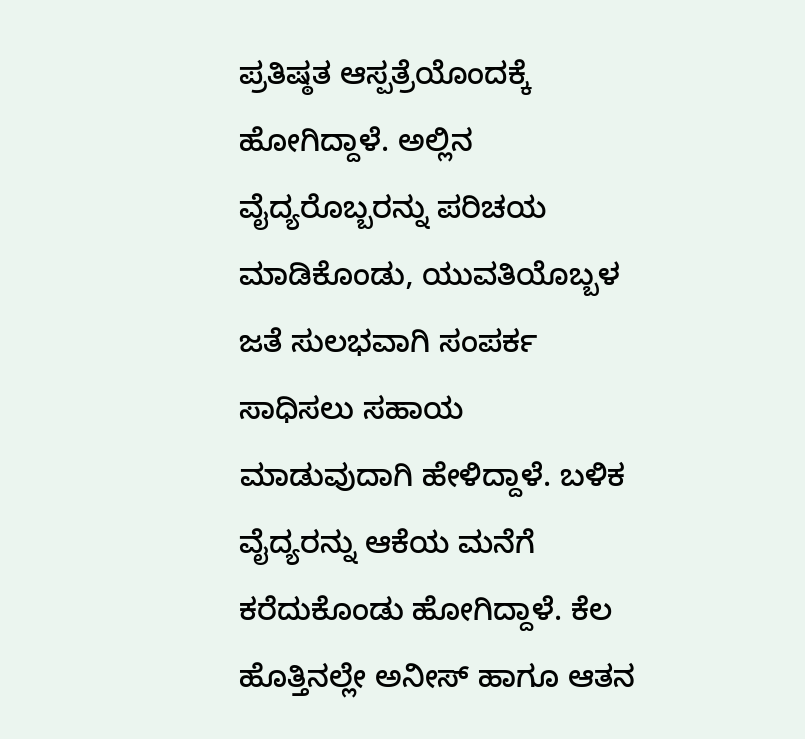ಪ್ರತಿಷ್ಠತ ಆಸ್ಪತ್ರೆಯೊಂದಕ್ಕೆ ಹೋಗಿದ್ದಾಳೆ. ಅಲ್ಲಿನ ವೈದ್ಯರೊಬ್ಬರನ್ನು ಪರಿಚಯ ಮಾಡಿಕೊಂಡು, ಯುವತಿಯೊಬ್ಬಳ ಜತೆ ಸುಲಭವಾಗಿ ಸಂಪರ್ಕ ಸಾಧಿಸಲು ಸಹಾಯ ಮಾಡುವುದಾಗಿ ಹೇಳಿದ್ದಾಳೆ. ಬಳಿಕ ವೈದ್ಯರನ್ನು ಆಕೆಯ ಮನೆಗೆ ಕರೆದುಕೊಂಡು ಹೋಗಿದ್ದಾಳೆ. ಕೆಲ ಹೊತ್ತಿನಲ್ಲೇ ಅನೀಸ್ ಹಾಗೂ ಆತನ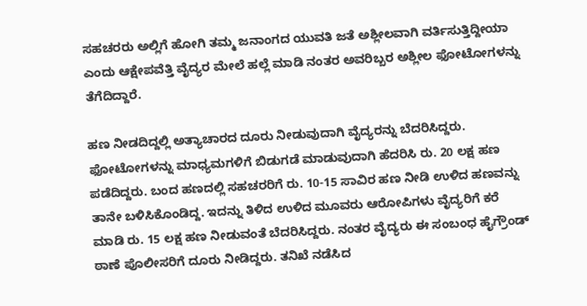ಸಹಚರರು ಅಲ್ಲಿಗೆ ಹೋಗಿ ತಮ್ಮ ಜನಾಂಗದ ಯುವತಿ ಜತೆ ಅಶ್ಲೀಲವಾಗಿ ವರ್ತಿಸುತ್ತಿದ್ದೀಯಾ ಎಂದು ಆಕ್ಷೇಪವೆತ್ತಿ ವೈದ್ಯರ ಮೇಲೆ ಹಲ್ಲೆ ಮಾಡಿ ನಂತರ ಅವರಿಬ್ಬರ ಅಶ್ಲೀಲ ಫೋಟೋಗಳನ್ನು ತೆಗೆದಿದ್ದಾರೆ.

ಹಣ ನೀಡದಿದ್ದಲ್ಲಿ ಅತ್ಯಾಚಾರದ ದೂರು ನೀಡುವುದಾಗಿ ವೈದ್ಯರನ್ನು ಬೆದರಿಸಿದ್ದರು. ಫೋಟೋಗಳನ್ನು ಮಾಧ್ಯಮಗಳಿಗೆ ಬಿಡುಗಡೆ ಮಾಡುವುದಾಗಿ ಹೆದರಿಸಿ ರು. 20 ಲಕ್ಷ ಹಣ ಪಡೆದಿದ್ದರು. ಬಂದ ಹಣದಲ್ಲಿ ಸಹಚರರಿಗೆ ರು. 10-15 ಸಾವಿರ ಹಣ ನೀಡಿ ಉಳಿದ ಹಣವನ್ನು ತಾನೇ ಬಳಿಸಿಕೊಂಡಿದ್ದ. ಇದನ್ನು ತಿಳಿದ ಉಳಿದ ಮೂವರು ಆರೋಪಿಗಳು ವೈದ್ಯರಿಗೆ ಕರೆ ಮಾಡಿ ರು. 15 ಲಕ್ಷ ಹಣ ನೀಡುವಂತೆ ಬೆದರಿಸಿದ್ದರು. ನಂತರ ವೈದ್ಯರು ಈ ಸಂಬಂಧ ಹೈಗ್ರೌಂಡ್ ಠಾಣೆ ಪೊಲೀಸರಿಗೆ ದೂರು ನೀಡಿದ್ದರು. ತನಿಖೆ ನಡೆಸಿದ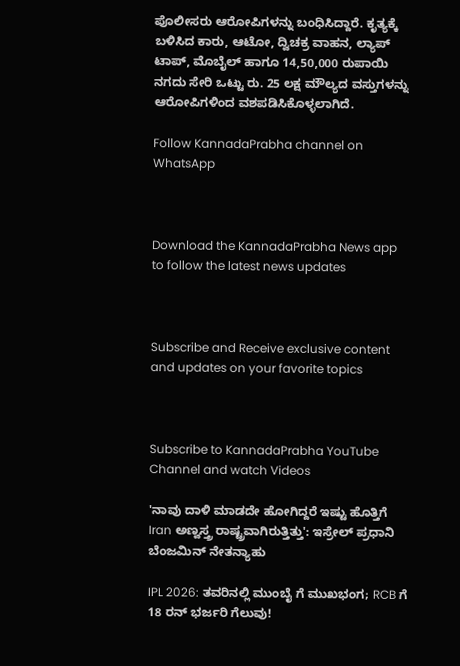ಪೊಲೀಸರು ಆರೋಪಿಗಳನ್ನು ಬಂಧಿಸಿದ್ದಾರೆ. ಕೃತ್ಯಕ್ಕೆ ಬಳಿಸಿದ ಕಾರು, ಆಟೋ, ದ್ವಿಚಕ್ರ ವಾಹನ, ಲ್ಯಾಪ್ ಟಾಪ್, ಮೊಬೈಲ್ ಹಾಗೂ 14,50,000 ರುಪಾಯಿ ನಗದು ಸೇರಿ ಒಟ್ಟು ರು. 25 ಲಕ್ಷ ಮೌಲ್ಯದ ವಸ್ತುಗಳನ್ನು ಆರೋಪಿಗಳಿಂದ ವಶಪಡಿಸಿಕೊಳ್ಳಲಾಗಿದೆ.

Follow KannadaPrabha channel on WhatsApp



Download the KannadaPrabha News app to follow the latest news updates



Subscribe and Receive exclusive content and updates on your favorite topics



Subscribe to KannadaPrabha YouTube Channel and watch Videos

'ನಾವು ದಾಳಿ ಮಾಡದೇ ಹೋಗಿದ್ದರೆ ಇಷ್ಟು ಹೊತ್ತಿಗೆ Iran ಅಣ್ವಸ್ತ್ರ ರಾಷ್ಟ್ರವಾಗಿರುತ್ತಿತ್ತು': ಇಸ್ರೇಲ್ ಪ್ರಧಾನಿ ಬೆಂಜಮಿನ್ ನೇತನ್ಯಾಹು

IPL 2026: ತವರಿನಲ್ಲಿ ಮುಂಬೈ ಗೆ ಮುಖಭಂಗ; RCB ಗೆ 18 ರನ್ ಭರ್ಜರಿ ಗೆಲುವು!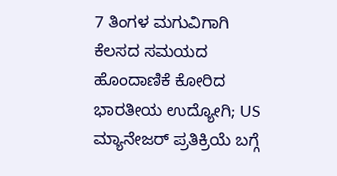7 ತಿಂಗಳ ಮಗುವಿಗಾಗಿ ಕೆಲಸದ ಸಮಯದ ಹೊಂದಾಣಿಕೆ ಕೋರಿದ ಭಾರತೀಯ ಉದ್ಯೋಗಿ; US ಮ್ಯಾನೇಜರ್ ಪ್ರತಿಕ್ರಿಯೆ ಬಗ್ಗೆ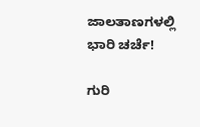ಜಾಲತಾಣಗಳಲ್ಲಿ ಭಾರಿ ಚರ್ಚೆ!

ಗುರಿ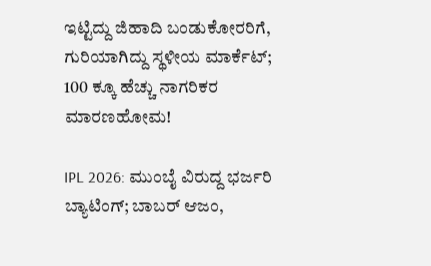ಇಟ್ಟಿದ್ದು ಜಿಹಾದಿ ಬಂಡುಕೋರರಿಗೆ, ಗುರಿಯಾಗಿದ್ದು ಸ್ಥಳೀಯ ಮಾರ್ಕೆಟ್; 100 ಕ್ಕೂ ಹೆಚ್ಚು ನಾಗರಿಕರ ಮಾರಣಹೋಮ!

IPL 2026: ಮುಂಬೈ ವಿರುದ್ದ ಭರ್ಜರಿ ಬ್ಯಾಟಿಂಗ್; ಬಾಬರ್ ಆಜಂ,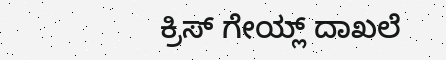ಕ್ರಿಸ್ ಗೇಯ್ಲ್ ದಾಖಲೆ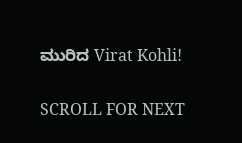ಮುರಿದ Virat Kohli!

SCROLL FOR NEXT